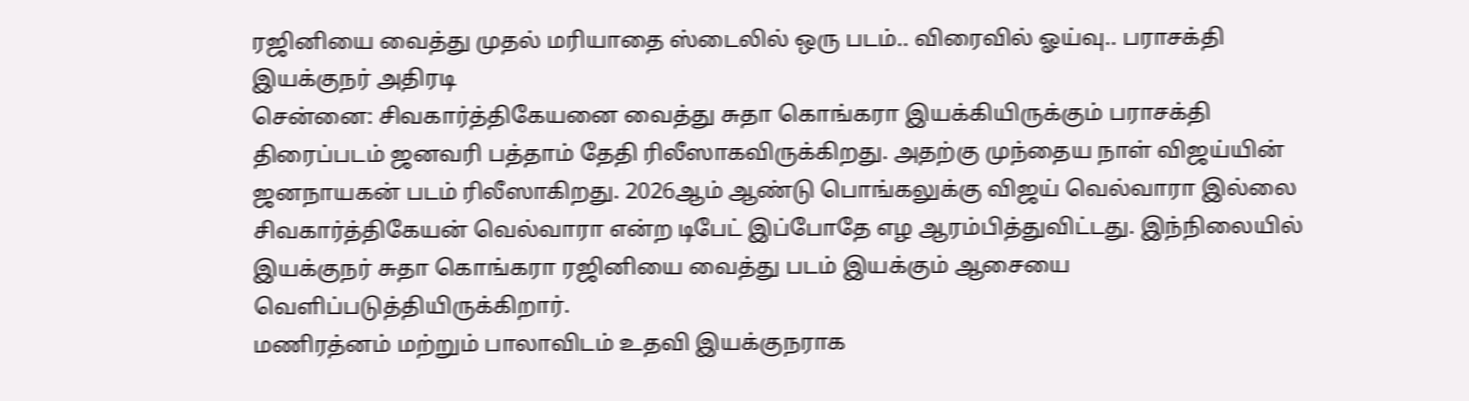ரஜினியை வைத்து முதல் மரியாதை ஸ்டைலில் ஒரு படம்.. விரைவில் ஓய்வு.. பராசக்தி இயக்குநர் அதிரடி
சென்னை: சிவகார்த்திகேயனை வைத்து சுதா கொங்கரா இயக்கியிருக்கும் பராசக்தி திரைப்படம் ஜனவரி பத்தாம் தேதி ரிலீஸாகவிருக்கிறது. அதற்கு முந்தைய நாள் விஜய்யின் ஜனநாயகன் படம் ரிலீஸாகிறது. 2026ஆம் ஆண்டு பொங்கலுக்கு விஜய் வெல்வாரா இல்லை சிவகார்த்திகேயன் வெல்வாரா என்ற டிபேட் இப்போதே எழ ஆரம்பித்துவிட்டது. இந்நிலையில் இயக்குநர் சுதா கொங்கரா ரஜினியை வைத்து படம் இயக்கும் ஆசையை வெளிப்படுத்தியிருக்கிறார்.
மணிரத்னம் மற்றும் பாலாவிடம் உதவி இயக்குநராக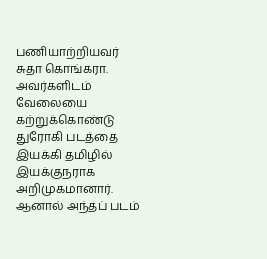பணியாற்றியவர் சுதா கொங்கரா. அவர்களிடம் வேலையை கற்றுக்கொண்டு துரோகி படத்தை இயக்கி தமிழில் இயக்குநராக அறிமுகமானார். ஆனால் அந்தப் படம்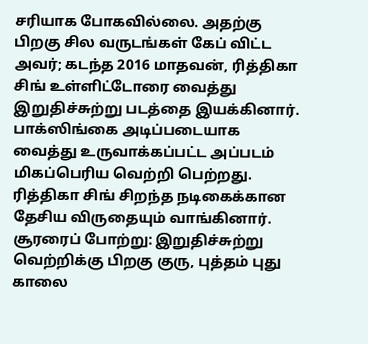சரியாக போகவில்லை. அதற்கு பிறகு சில வருடங்கள் கேப் விட்ட அவர்; கடந்த 2016 மாதவன், ரித்திகா சிங் உள்ளிட்டோரை வைத்து இறுதிச்சுற்று படத்தை இயக்கினார். பாக்ஸிங்கை அடிப்படையாக வைத்து உருவாக்கப்பட்ட அப்படம் மிகப்பெரிய வெற்றி பெற்றது. ரித்திகா சிங் சிறந்த நடிகைக்கான தேசிய விருதையும் வாங்கினார்.
சூரரைப் போற்று: இறுதிச்சுற்று வெற்றிக்கு பிறகு குரு, புத்தம் புது காலை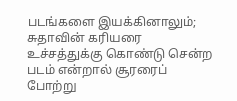படங்களை இயக்கினாலும்; சுதாவின் கரியரை உச்சத்துக்கு கொண்டு சென்ற படம் என்றால் சூரரைப் போற்று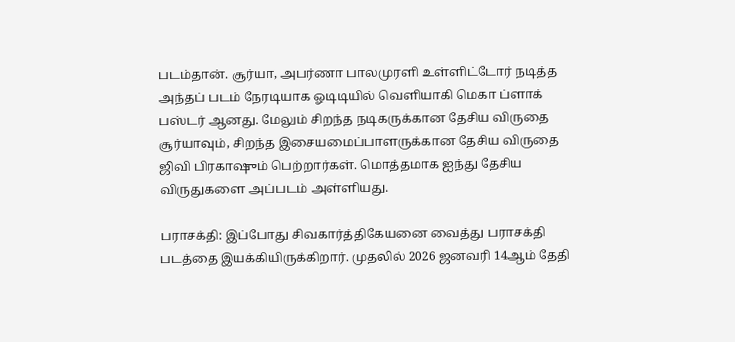படம்தான். சூர்யா, அபர்ணா பாலமுரளி உள்ளிட்டோர் நடித்த அந்தப் படம் நேரடியாக ஓடிடியில் வெளியாகி மெகா ப்ளாக் பஸ்டர் ஆனது. மேலும் சிறந்த நடிகருக்கான தேசிய விருதை சூர்யாவும், சிறந்த இசையமைப்பாளருக்கான தேசிய விருதை ஜிவி பிரகாஷும் பெற்றார்கள். மொத்தமாக ஐந்து தேசிய விருதுகளை அப்படம் அள்ளியது.

பராசக்தி: இப்போது சிவகார்த்திகேயனை வைத்து பராசக்தி படத்தை இயக்கியிருக்கிறார். முதலில் 2026 ஜனவரி 14ஆம் தேதி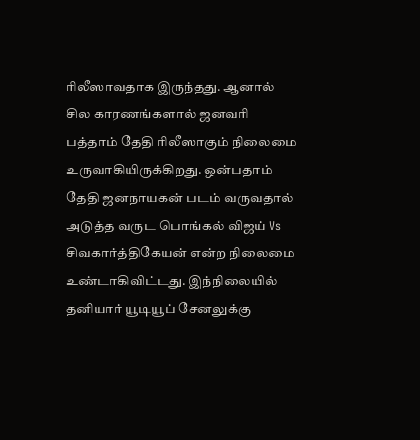ரிலீஸாவதாக இருந்தது. ஆனால் சில காரணங்களால் ஜனவரி பத்தாம் தேதி ரிலீஸாகும் நிலைமை உருவாகியிருக்கிறது. ஒன்பதாம் தேதி ஜனநாயகன் படம் வருவதால் அடுத்த வருட பொங்கல் விஜய் Vs சிவகார்த்திகேயன் என்ற நிலைமை உண்டாகிவிட்டது. இந்நிலையில் தனியார் யூடியூப் சேனலுக்கு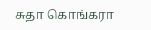சுதா கொங்கரா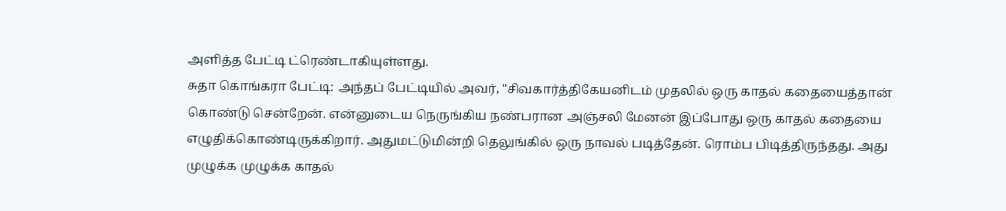அளித்த பேட்டி ட்ரெண்டாகியுள்ளது.
சுதா கொங்கரா பேட்டி: அந்தப் பேட்டியில் அவர், "சிவகார்த்திகேயனிடம் முதலில் ஒரு காதல் கதையைத்தான் கொண்டு சென்றேன். என்னுடைய நெருங்கிய நண்பரான அஞ்சலி மேனன் இப்போது ஒரு காதல் கதையை எழுதிக்கொண்டிருக்கிறார். அதுமட்டுமின்றி தெலுங்கில் ஒரு நாவல் படித்தேன். ரொம்ப பிடித்திருந்தது. அது முழுக்க முழுக்க காதல்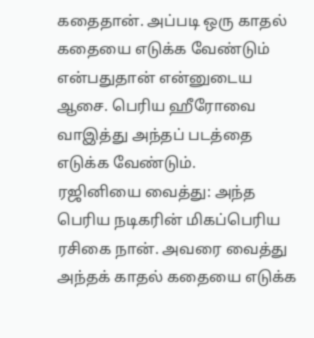கதைதான். அப்படி ஒரு காதல் கதையை எடுக்க வேண்டும் என்பதுதான் என்னுடைய ஆசை. பெரிய ஹீரோவை வாஇத்து அந்தப் படத்தை எடுக்க வேண்டும்.
ரஜினியை வைத்து: அந்த பெரிய நடிகரின் மிகப்பெரிய ரசிகை நான். அவரை வைத்து அந்தக் காதல் கதையை எடுக்க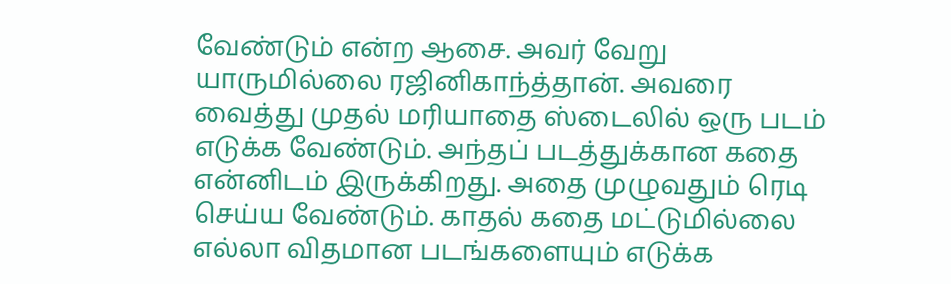வேண்டும் என்ற ஆசை. அவர் வேறு யாருமில்லை ரஜினிகாந்த்தான். அவரை வைத்து முதல் மரியாதை ஸ்டைலில் ஒரு படம் எடுக்க வேண்டும். அந்தப் படத்துக்கான கதை என்னிடம் இருக்கிறது. அதை முழுவதும் ரெடி செய்ய வேண்டும். காதல் கதை மட்டுமில்லை எல்லா விதமான படங்களையும் எடுக்க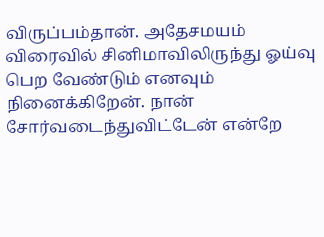விருப்பம்தான். அதேசமயம் விரைவில் சினிமாவிலிருந்து ஓய்வு பெற வேண்டும் எனவும் நினைக்கிறேன். நான் சோர்வடைந்துவிட்டேன் என்றே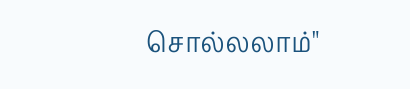சொல்லலாம்"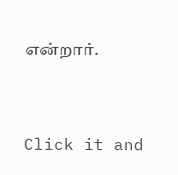என்றார்.


Click it and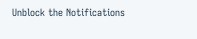Unblock the Notifications